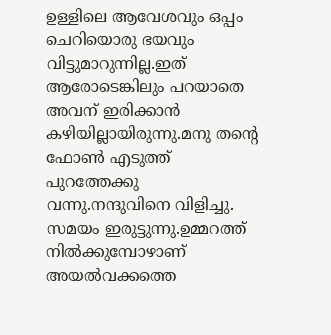ഉള്ളിലെ ആവേശവും ഒപ്പം ചെറിയൊരു ഭയവും വിട്ടുമാറുന്നില്ല.ഇത് ആരോടെങ്കിലും പറയാതെ അവന് ഇരിക്കാൻ കഴിയില്ലായിരുന്നു.മനു തന്റെ ഫോൺ എടുത്ത് പുറത്തേക്കു വന്നു.നന്ദുവിനെ വിളിച്ചു. സമയം ഇരുട്ടുന്നു.ഉമ്മറത്ത് നിൽക്കുമ്പോഴാണ് അയൽവക്കത്തെ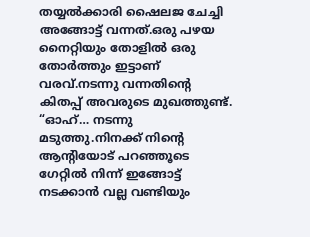തയ്യൽക്കാരി ഷൈലജ ചേച്ചി അങ്ങോട്ട് വന്നത്.ഒരു പഴയ നൈറ്റിയും തോളിൽ ഒരു തോർത്തും ഇട്ടാണ് വരവ്.നടന്നു വന്നതിന്റെ കിതപ്പ് അവരുടെ മുഖത്തുണ്ട്.
“ഓഹ്… നടന്നു മടുത്തു.നിനക്ക് നിന്റെ ആന്റിയോട് പറഞ്ഞൂടെ ഗേറ്റിൽ നിന്ന് ഇങ്ങോട്ട് നടക്കാൻ വല്ല വണ്ടിയും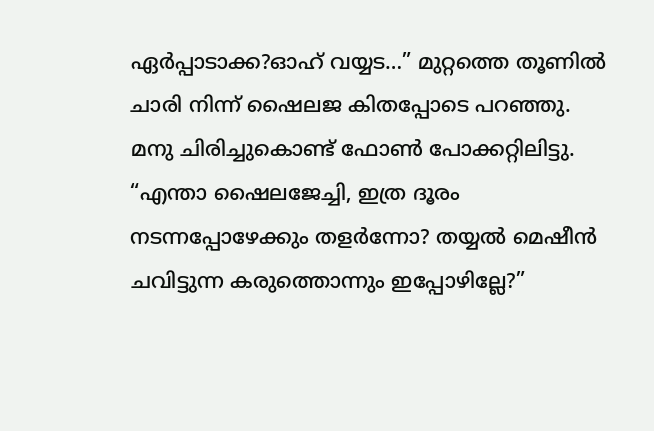ഏർപ്പാടാക്ക?ഓഹ് വയ്യട…” മുറ്റത്തെ തൂണിൽ ചാരി നിന്ന് ഷൈലജ കിതപ്പോടെ പറഞ്ഞു.
മനു ചിരിച്ചുകൊണ്ട് ഫോൺ പോക്കറ്റിലിട്ടു.
“എന്താ ഷൈലജേച്ചി, ഇത്ര ദൂരം നടന്നപ്പോഴേക്കും തളർന്നോ? തയ്യൽ മെഷീൻ ചവിട്ടുന്ന കരുത്തൊന്നും ഇപ്പോഴില്ലേ?”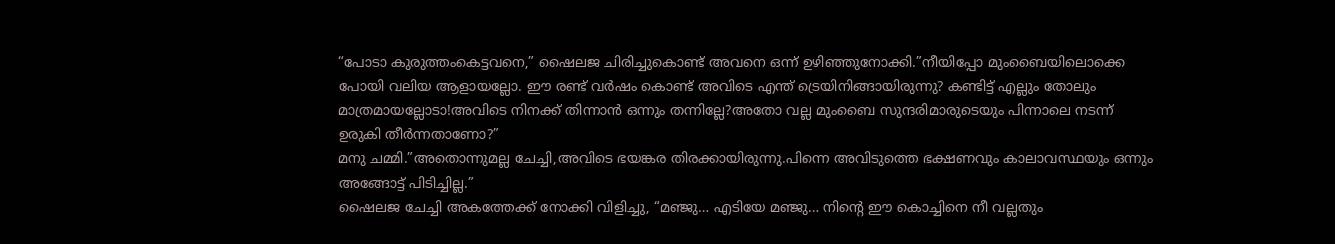“പോടാ കുരുത്തംകെട്ടവനെ,” ഷൈലജ ചിരിച്ചുകൊണ്ട് അവനെ ഒന്ന് ഉഴിഞ്ഞുനോക്കി.”നീയിപ്പോ മുംബൈയിലൊക്കെ പോയി വലിയ ആളായല്ലോ. ഈ രണ്ട് വർഷം കൊണ്ട് അവിടെ എന്ത് ട്രെയിനിങ്ങായിരുന്നു? കണ്ടിട്ട് എല്ലും തോലും മാത്രമായല്ലോടാ!അവിടെ നിനക്ക് തിന്നാൻ ഒന്നും തന്നില്ലേ?അതോ വല്ല മുംബൈ സുന്ദരിമാരുടെയും പിന്നാലെ നടന്ന് ഉരുകി തീർന്നതാണോ?”
മനു ചമ്മി.”അതൊന്നുമല്ല ചേച്ചി,അവിടെ ഭയങ്കര തിരക്കായിരുന്നു.പിന്നെ അവിടുത്തെ ഭക്ഷണവും കാലാവസ്ഥയും ഒന്നും അങ്ങോട്ട് പിടിച്ചില്ല.”
ഷൈലജ ചേച്ചി അകത്തേക്ക് നോക്കി വിളിച്ചു, “മഞ്ജു… എടിയേ മഞ്ജു… നിന്റെ ഈ കൊച്ചിനെ നീ വല്ലതും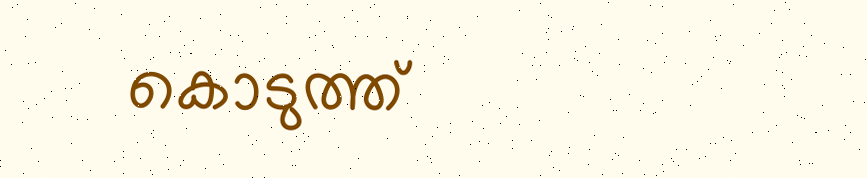കൊടുത്ത്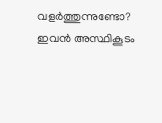വളർത്തുന്നുണ്ടോ? ഇവൻ അസ്ഥികൂടം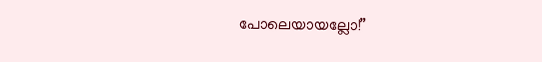പോലെയായല്ലോ!”